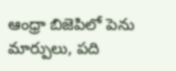ఆంధ్రా బిజెపిలో పెను మార్పులు, పది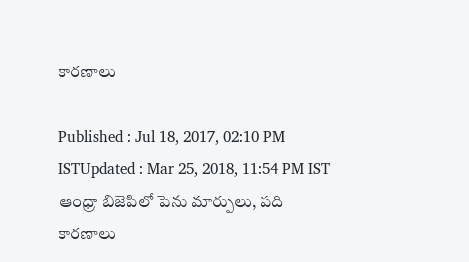కారణాలు

Published : Jul 18, 2017, 02:10 PM ISTUpdated : Mar 25, 2018, 11:54 PM IST
ఆంధ్రా బిజెపిలో పెను మార్పులు, పది కారణాలు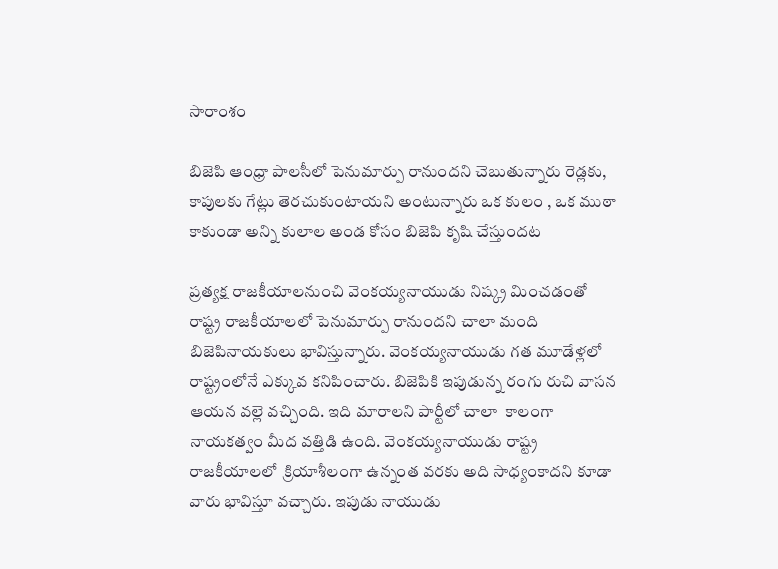సారాంశం

బిజెపి ఆంధ్రా పాలసీలో పెనుమార్పు రానుందని చెబుతున్నారు రెడ్లకు, కాపులకు గేట్లు తెరచుకుంటాయని అంటున్నారు ఒక కులం , ఒక ముఠా కాకుండా అన్ని కులాల అండ కోసం బిజెపి కృషి చేస్తుందట

ప్రత్యక్ష రాజకీయాలనుంచి వెంకయ్యనాయుడు నిష్క్ర మించడంతో రాష్ట్ర రాజకీయాలలో పెనుమార్పు రానుందని చాలా మంది బిజెపినాయకులు భావిస్తున్నారు. వెంకయ్యనాయుడు గత మూడేళ్లలో రాష్ట్రంలోనే ఎక్కువ కనిపించారు. బిజెపికి ఇపుడున్న రంగు రుచి వాసన ఆయన వల్లె వచ్చింది. ఇది మారాలని పార్టీలో చాలా  కాలంగా నాయకత్వం మీద వత్తిడి ఉంది. వెంకయ్యనాయుడు రాష్ట్ర రాజకీయాలలో  క్రియాశీలంగా ఉన్నంత వరకు అది సాధ్యంకాదని కూడా వారు భావిస్తూ వచ్చారు. ఇపుడు నాయుడు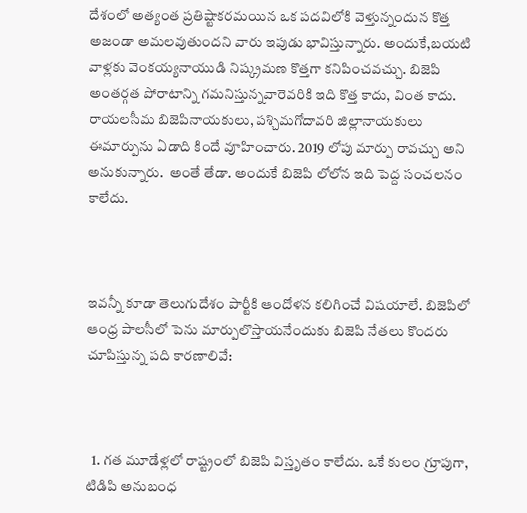దేశంలో అత్యంత ప్రతిష్టాకరమయిన ఒక పదవిలోకి వెళ్తున్నందున కొత్త అజండా అమలవుతుందని వారు ఇపుడు భావిస్తున్నారు. అందుకే,బయటి వాళ్లకు వెంకయ్యనాయుడి నిష్క్రమణ కొత్తగా కనిపించవచ్చు. బిజెపి అంతర్గత పోరాటాన్ని గమనిస్తున్నవారెవరికి ఇది కొత్త కాదు, వింత కాదు. రాయలసీమ బిజెపినాయకులు, పశ్చిమగోదావరి జిల్లానాయకులు  ఈమార్పును ఏడాది కిందే వూహించారు. 2019 లోపు మార్పు రావచ్చు అని అనుకున్నారు.  అంతే తేడా. అందుకే బిజెపి లోలోన ఇది పెద్ద సంచలనం కాలేదు.



ఇవన్నీ కూడా తెలుగుదేశం పార్టీకి ఆందోళన కలిగించే విషయాలే. బిజెపిలో ఆంధ్ర పాలసీలో పెను మార్పులొస్తాయనేందుకు బిజెపి నేతలు కొందరు చూపిస్తున్న పది కారణాలివే:



  1. గత మూడేళ్లలో రాష్ట్రంలో బిజెపి విస్తృతం కాలేదు. ఒకే కులం గ్రూపుగా, టిడిపి అనుబంధ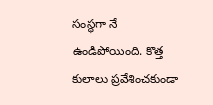సంస్థగా నే ఉండిపోయింది. కొత్త కులాలు ప్రవేశించకుండా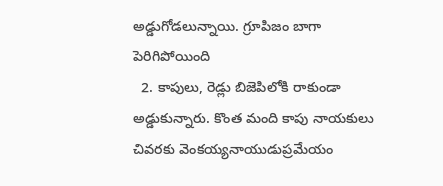అడ్డుగోడలున్నాయి. గ్రూపిజం బాగా పెరిగిపోయింది
  2. కాపులు, రెడ్లు బిజెపిలోకి రాకుండా అడ్డుకున్నారు. కొంత మంది కాపు నాయకులు చివరకు వెంకయ్యనాయుడుప్రమేయం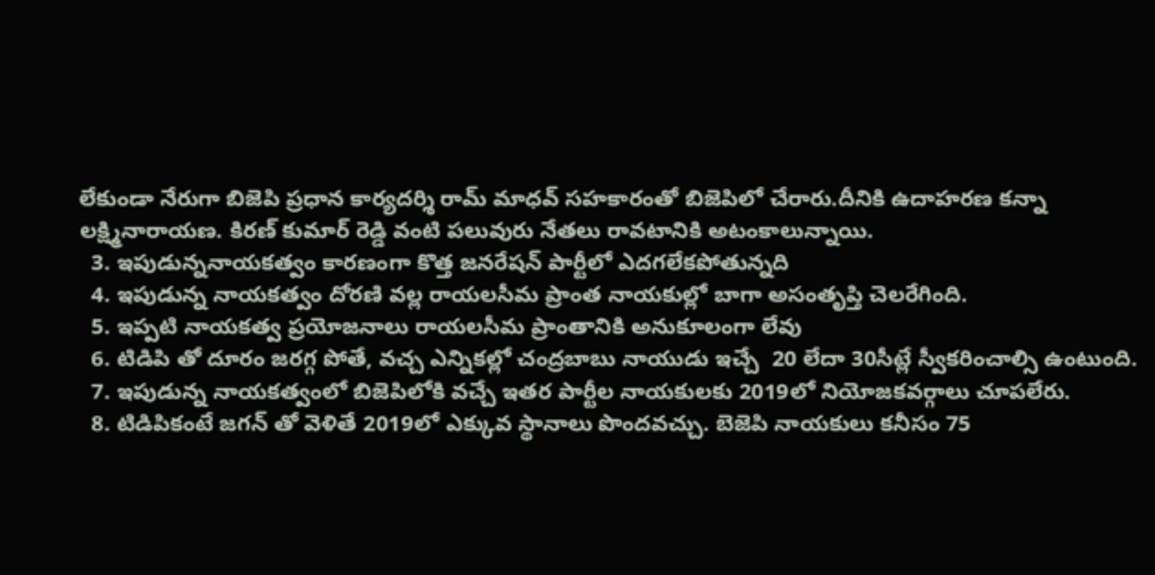లేకుండా నేరుగా బిజెపి ప్రధాన కార్యదర్శి రామ్ మాధవ్ సహకారంతో బిజెపిలో చేరారు.దీనికి ఉదాహరణ కన్నా లక్ష్మినారాయణ. కిరణ్ కుమార్ రెడ్డి వంటి పలువురు నేతలు రావటానికి అటంకాలున్నాయి.
  3. ఇపుడున్ననాయకత్వం కారణంగా కొత్త జనరేషన్ పార్టీలో ఎదగలేకపోతున్నది
  4. ఇపుడున్న నాయకత్వం దోరణి వల్ల రాయలసీమ ప్రాంత నాయకుల్లో బాగా అసంతృప్తి చెలరేగింది.
  5. ఇప్పటి నాయకత్వ ప్రయోజనాలు రాయలసీమ ప్రాంతానికి అనుకూలంగా లేవు
  6. టిడిపి తో దూరం జరగ్గ పోతే, వచ్చ ఎన్నికల్లో చంద్రబాబు నాయుడు ఇచ్చే  20 లేదా 30సీట్లే స్వీకరించాల్సి ఉంటుంది.
  7. ఇపుడున్న నాయకత్వంలో బిజెపిలోకి వచ్చే ఇతర పార్టీల నాయకులకు 2019లో నియోజకవర్గాలు చూపలేరు.
  8. టిడిపికంటే జగన్ తో వెళితే 2019లో ఎక్కువ స్థానాలు పొందవచ్చు. బెజెపి నాయకులు కనీసం 75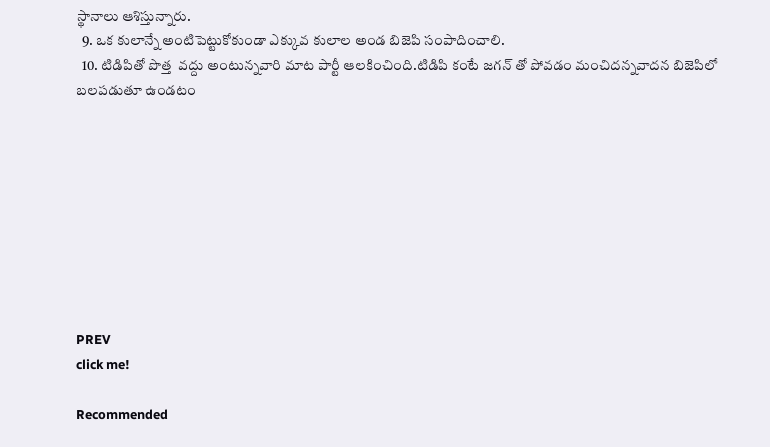స్థానాలు ఆశిస్తున్నారు.
  9. ఒక కులాన్నే అంటిపెట్టుకోకుండా ఎక్కువ కులాల అండ బిజెపి సంపాదించాలి.
  10. టిడిపితో పొత్త  వద్దు అంటున్నవారి మాట పార్టీ ఆలకించింది.టిడిపి కంటే జగన్ తో పోవడం మంచిదన్నవాదన బిజెపిలో బలపడుతూ ఉండటం









PREV
click me!

Recommended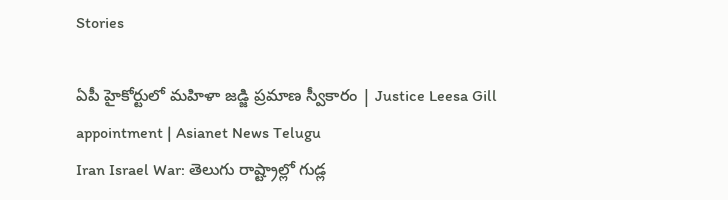Stories

ఏపీ హైకోర్టులో మహిళా జడ్జి ప్రమాణ స్వీకారం | Justice Leesa Gill appointment | Asianet News Telugu
Iran Israel War: తెలుగు రాష్ట్రాల్లో గుడ్ల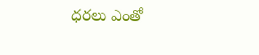ధరలు ఎంతో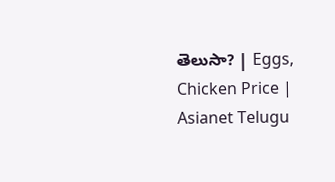తెలుసా? | Eggs, Chicken Price | Asianet Telugu